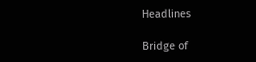Headlines

Bridge of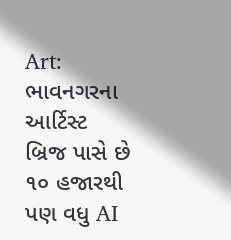Art: ભાવનગરના આર્ટિસ્ટ બ્રિજ પાસે છે ૧૦ હજારથી પણ વધુ AI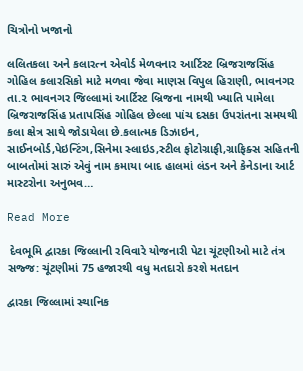ચિત્રોનો ખજાનો

લલિતકલા અને કલારત્ન એવોર્ડ મેળવનાર આર્ટિસ્ટ બ્રિજરાજસિંહ ગોહિલ કલારસિકો માટે મળવા જેવા માણસ વિપુલ હિરાણી, ભાવનગર તા.૨ ભાવનગર જિલ્લામાં આર્ટિસ્ટ બ્રિજના નામથી ખ્યાતિ પામેલા બ્રિજરાજસિંહ પ્રતાપસિંહ ગોહિલ છેલ્લા પાંચ દસકા ઉપરાંતના સમયથી કલા ક્ષેત્ર સાથે જોડાયેલા છે.કલાત્મક ડિઝાઇન, સાઈનબોર્ડ,પેઇન્ટિંગ,સિનેમા સ્લાઇડ,સ્ટીલ ફોટોગ્રાફી,ગ્રાફિક્સ સહિતની બાબતોમાં સારું એવું નામ કમાયા બાદ હાલમાં લંડન અને કેનેડાના આર્ટ માસ્ટરોના અનુભવ…

Read More

 દેવભૂમિ દ્વારકા જિલ્લાની રવિવારે યોજનારી પેટા ચૂંટણીઓ માટે તંત્ર સજ્જ: ચૂંટણીમાં 75 હજારથી વધુ મતદારો કરશે મતદાન

દ્વારકા જિલ્લામાં સ્થાનિક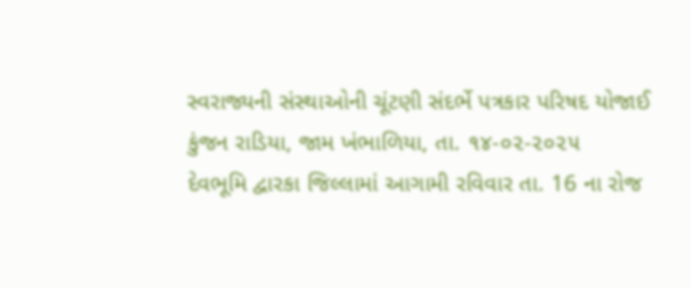સ્વરાજ્યની સંસ્થાઓની ચૂંટણી સંદર્ભે પત્રકાર પરિષદ યોજાઈ કુંજન રાડિયા, જામ ખંભાળિયા, તા. ૧૪-૦૨-૨૦૨૫         દેવભૂમિ દ્વારકા જિલ્લામાં આગામી રવિવાર તા. 16 ના રોજ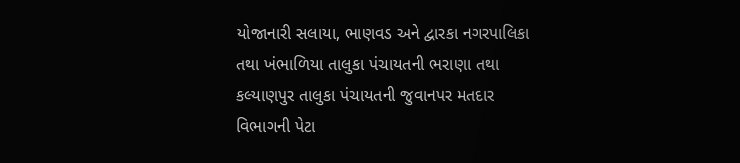યોજાનારી સલાયા, ભાણવડ અને દ્વારકા નગરપાલિકા તથા ખંભાળિયા તાલુકા પંચાયતની ભરાણા તથા કલ્યાણપુર તાલુકા પંચાયતની જુવાનપર મતદાર વિભાગની પેટા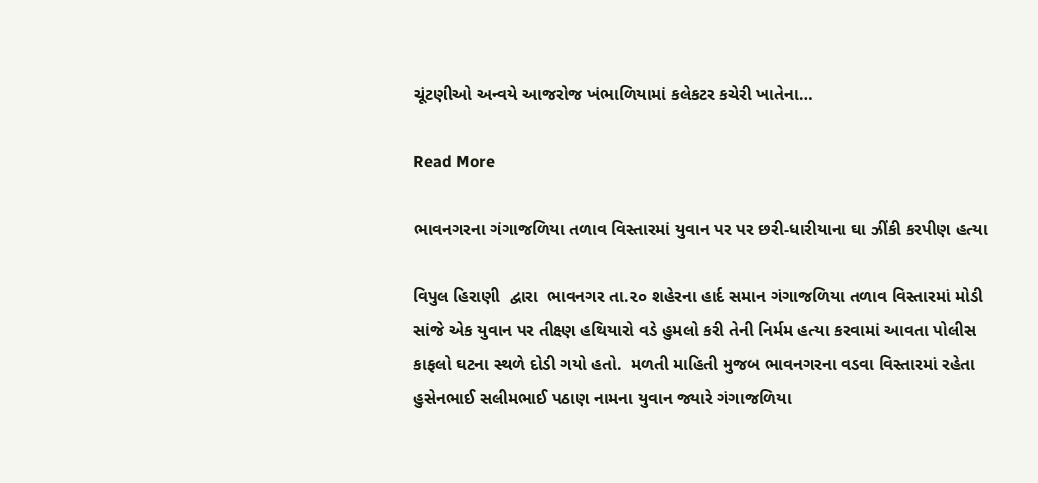ચૂંટણીઓ અન્વયે આજરોજ ખંભાળિયામાં કલેકટર કચેરી ખાતેના…

Read More

ભાવનગરના ગંગાજળિયા તળાવ વિસ્તારમાં યુવાન પર પર છરી-ધારીયાના ઘા ઝીંકી કરપીણ હત્યા

વિપુલ હિરાણી  દ્વારા  ભાવનગર તા.૨૦ શહેરના હાર્દ સમાન ગંગાજળિયા તળાવ વિસ્તારમાં મોડી સાંજે એક યુવાન પર તીક્ષ્ણ હથિયારો વડે હુમલો કરી તેની નિર્મમ હત્યા કરવામાં આવતા પોલીસ કાફલો ઘટના સ્થળે દોડી ગયો હતો.  મળતી માહિતી મુજબ ભાવનગરના વડવા વિસ્તારમાં રહેતા હુસેનભાઈ સલીમભાઈ પઠાણ નામના યુવાન જ્યારે ગંગાજળિયા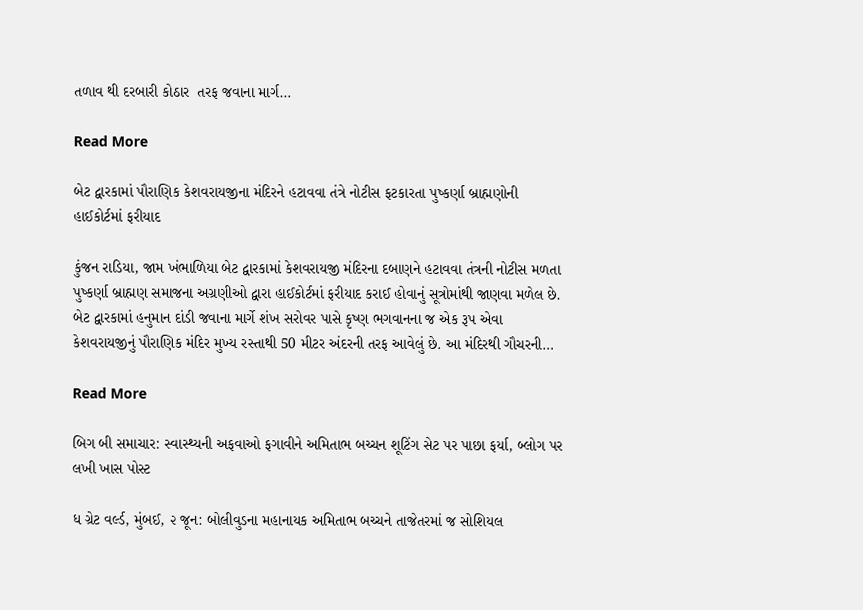તળાવ થી દરબારી કોઠાર  તરફ જવાના માર્ગ…

Read More

બેટ દ્વારકામાં પૌરાણિક કેશવરાયજીના મંદિરને હટાવવા તંત્રે નોટીસ ફટકારતા પુષ્કર્ણા બ્રાહ્મણોની હાઈકોર્ટમાં ફરીયાદ

કુંજન રાડિયા, જામ ખંભાળિયા બેટ દ્વારકામાં કેશવરાયજી મંદિરના દબાણને હટાવવા તંત્રની નોટીસ મળતા પુષ્કર્ણા બ્રાહ્મણ સમાજના અગ્રણીઓ દ્વારા હાઈકોર્ટમાં ફરીયાદ કરાઈ હોવાનું સૂત્રોમાંથી જાણવા મળેલ છે. બેટ દ્વારકામાં હનુમાન દાંડી જવાના માર્ગે શંખ સરોવર પાસે કૃષ્ણ ભગવાનના જ એક રૂપ એવા કેશવરાયજીનું પૌરાણિક મંદિર મુખ્ય રસ્તાથી 50 મીટર અંદરની તરફ આવેલું છે. આ મંદિરથી ગૌચરની…

Read More

બિગ બી સમાચાર: સ્વાસ્થ્યની અફવાઓ ફગાવીને અમિતાભ બચ્ચન શૂટિંગ સેટ પર પાછા ફર્યા, બ્લોગ પર લખી ખાસ પોસ્ટ

ધ ગ્રેટ વર્લ્ડ, મુંબઈ, ૨ જૂન: બોલીવુડના મહાનાયક અમિતાભ બચ્ચને તાજેતરમાં જ સોશિયલ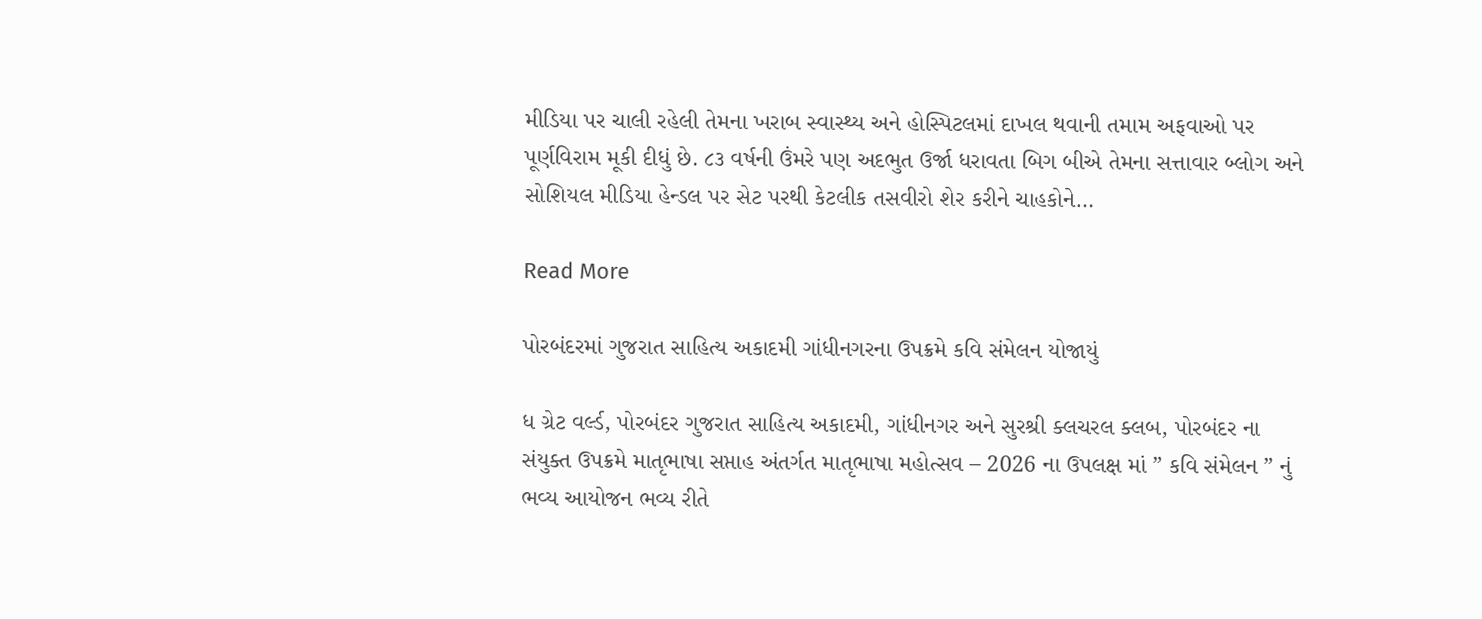મીડિયા પર ચાલી રહેલી તેમના ખરાબ સ્વાસ્થ્ય અને હોસ્પિટલમાં દાખલ થવાની તમામ અફવાઓ પર પૂર્ણવિરામ મૂકી દીધું છે. ૮૩ વર્ષની ઉંમરે પણ અદભુત ઉર્જા ધરાવતા બિગ બીએ તેમના સત્તાવાર બ્લોગ અને સોશિયલ મીડિયા હેન્ડલ પર સેટ પરથી કેટલીક તસવીરો શેર કરીને ચાહકોને…

Read More

પોરબંદરમાં ગુજરાત સાહિત્ય અકાદમી ગાંધીનગરના ઉપક્રમે કવિ સંમેલન યોજાયું

ધ ગ્રેટ વર્લ્ડ, પોરબંદર ગુજરાત સાહિત્ય અકાદમી, ગાંધીનગર અને સુરશ્રી ક્લચરલ ક્લબ, પોરબંદર ના સંયુક્ત ઉપક્રમે માતૃભાષા સપ્તાહ અંતર્ગત માતૃભાષા મહોત્સવ – 2026 ના ઉપલક્ષ માં ” કવિ સંમેલન ” નું ભવ્ય આયોજન ભવ્ય રીતે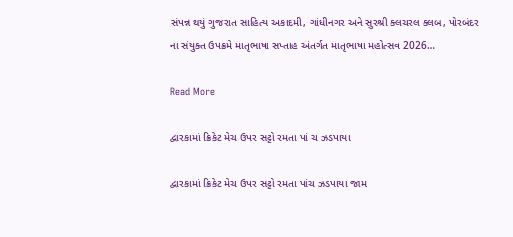સંપન્ન થયું ગુજરાત સાહિત્ય અકાદમી, ગાંધીનગર અને સુરશ્રી ક્લચરલ ક્લબ, પોરબંદર ના સંયુક્ત ઉપક્રમે માતૃભાષા સપ્તાહ અંતર્ગત માતૃભાષા મહોત્સવ 2026…

Read More

દ્વારકામાં ક્રિકેટ મેચ ઉપર સટ્ટો રમતા પાં ચ ઝડપાયા

દ્વારકામાં ક્રિકેટ મેચ ઉપર સટ્ટો રમતા પાંચ ઝડપાયા જામ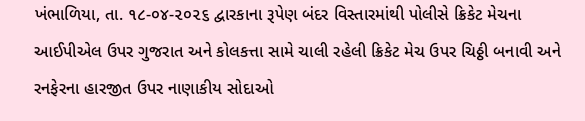ખંભાળિયા, તા. ૧૮-૦૪-૨૦૨૬ દ્વારકાના રૂપેણ બંદર વિસ્તારમાંથી પોલીસે ક્રિકેટ મેચના આઈપીએલ ઉપર ગુજરાત અને કોલકત્તા સામે ચાલી રહેલી ક્રિકેટ મેચ ઉપર ચિઠ્ઠી બનાવી અને રનફેરના હારજીત ઉપર નાણાકીય સોદાઓ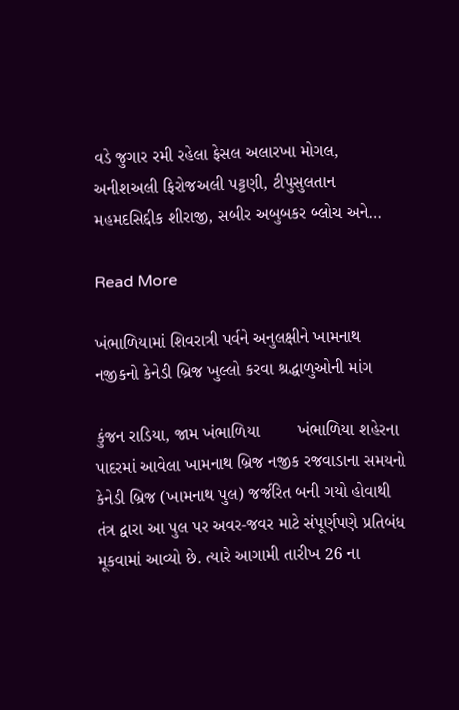વડે જુગાર રમી રહેલા ફેસલ અલારખા મોગલ, અનીશઅલી ફિરોજઅલી પટ્ટણી, ટીપુસુલતાન મહમદસિદ્દીક શીરાજી, સબીર અબુબકર બ્લોચ અને…

Read More

ખંભાળિયામાં શિવરાત્રી પર્વને અનુલક્ષીને ખામનાથ નજીકનો કેનેડી બ્રિજ ખુલ્લો કરવા શ્રદ્ધાળુઓની માંગ

કુંજન રાડિયા, જામ ખંભાળિયા        ખંભાળિયા શહેરના પાદરમાં આવેલા ખામનાથ બ્રિજ નજીક રજવાડાના સમયનો કેનેડી બ્રિજ (ખામનાથ પુલ) જર્જરિત બની ગયો હોવાથી તંત્ર દ્વારા આ પુલ પર અવર-જવર માટે સંપૂર્ણપણે પ્રતિબંધ મૂકવામાં આવ્યો છે. ત્યારે આગામી તારીખ 26 ના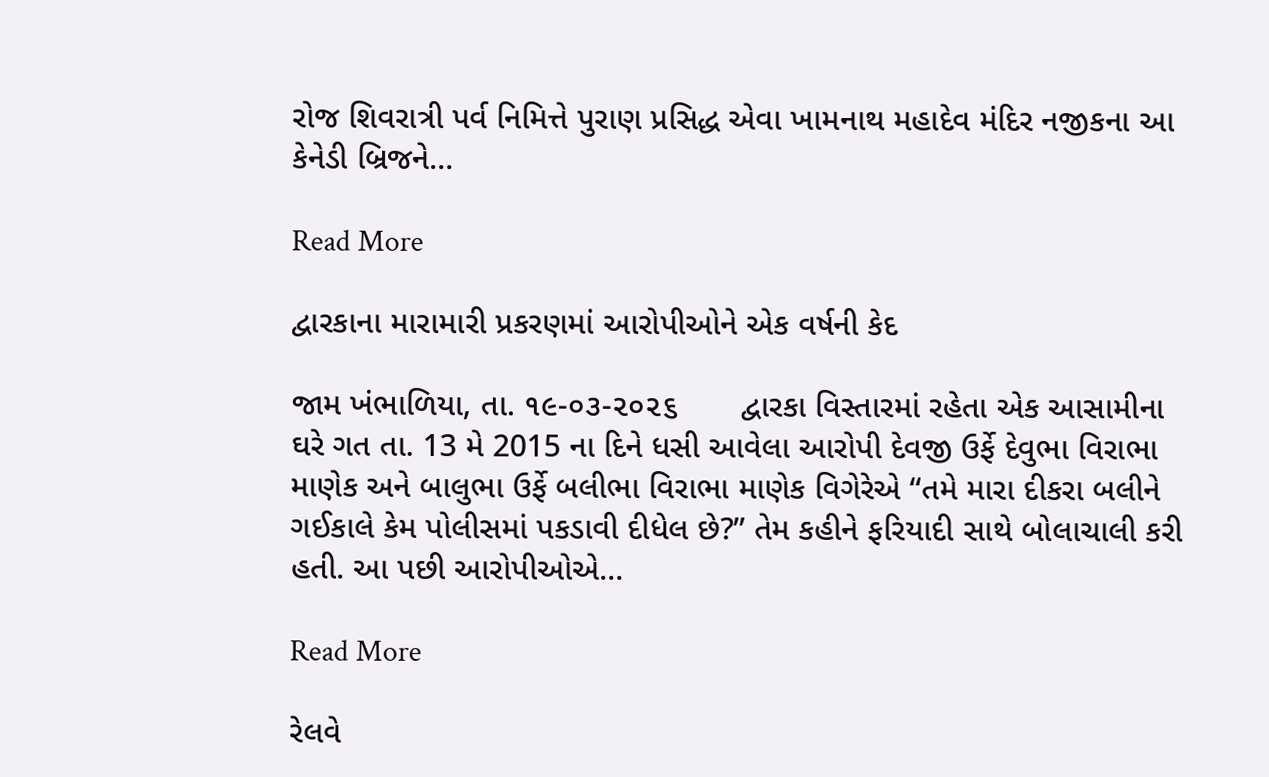રોજ શિવરાત્રી પર્વ નિમિત્તે પુરાણ પ્રસિદ્ધ એવા ખામનાથ મહાદેવ મંદિર નજીકના આ કેનેડી બ્રિજને…

Read More

દ્વારકાના મારામારી પ્રકરણમાં આરોપીઓને એક વર્ષની કેદ

જામ ખંભાળિયા, તા. ૧૯-૦૩-૨૦૨૬       દ્વારકા વિસ્તારમાં રહેતા એક આસામીના ઘરે ગત તા. 13 મે 2015 ના દિને ધસી આવેલા આરોપી દેવજી ઉર્ફે દેવુભા વિરાભા માણેક અને બાલુભા ઉર્ફે બલીભા વિરાભા માણેક વિગેરેએ “તમે મારા દીકરા બલીને ગઈકાલે કેમ પોલીસમાં પકડાવી દીધેલ છે?” તેમ કહીને ફરિયાદી સાથે બોલાચાલી કરી હતી. આ પછી આરોપીઓએ…

Read More

રેલવે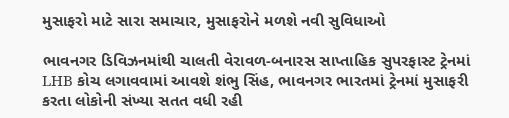મુસાફરો માટે સારા સમાચાર, મુસાફરોને મળશે નવી સુવિધાઓ

ભાવનગર ડિવિઝનમાંથી ચાલતી વેરાવળ-બનારસ સાપ્તાહિક સુપરફાસ્ટ ટ્રેનમાં LHB કોચ લગાવવામાં આવશે શંભુ સિંહ, ભાવનગર ભારતમાં ટ્રેનમાં મુસાફરી કરતા લોકોની સંખ્યા સતત વધી રહી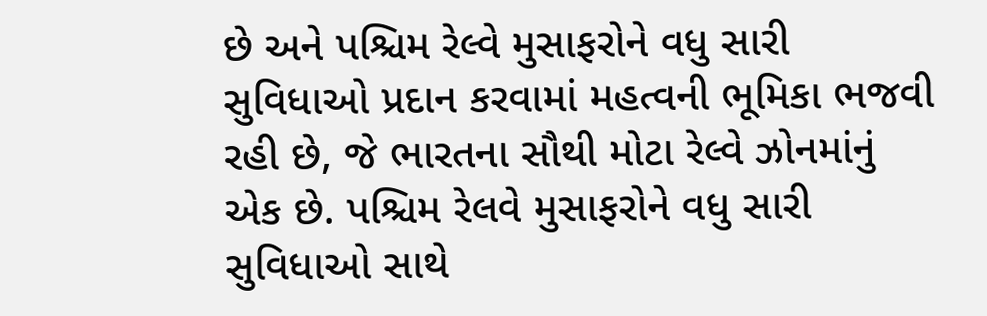છે અને પશ્ચિમ રેલ્વે મુસાફરોને વધુ સારી સુવિધાઓ પ્રદાન કરવામાં મહત્વની ભૂમિકા ભજવી રહી છે, જે ભારતના સૌથી મોટા રેલ્વે ઝોનમાંનું એક છે. પશ્ચિમ રેલવે મુસાફરોને વધુ સારી સુવિધાઓ સાથે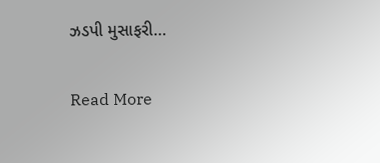ઝડપી મુસાફરી…

Read More